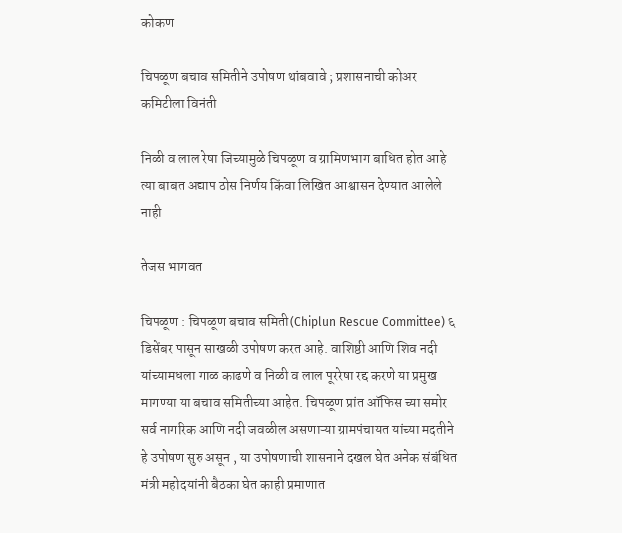कोकण

चिपळूण बचाव समितीने उपोषण थांबवावे ; प्रशासनाची कोअर कमिटीला विनंती

निळी व लाल रेषा जिच्यामुळे चिपळूण व ग्रामिणभाग बाधित होत आहे त्या बाबत अद्याप ठोस निर्णय किंवा लिखित आश्वासन देण्यात आलेले नाही

तेजस भागवत

चिपळूण : चिपळूण बचाव समिती(Chiplun Rescue Committee) ६ डिसेंबर पासून साखळी उपोषण करत आहे. वाशिष्ठी आणि शिव नदी यांच्यामधला गाळ काढणे व निळी व लाल पूररेषा रद्द करणे या प्रमुख मागण्या या बचाव समितीच्या आहेत. चिपळूण प्रांत ऑफिस च्या समोर सर्व नागरिक आणि नदी जवळील असणाऱ्या ग्रामपंचायत यांच्या मदतीने हे उपोषण सुरु असून , या उपोषणाची शासनाने दखल घेत अनेक संबंधित मंत्री महोदयांनी बैठका घेत काही प्रमाणात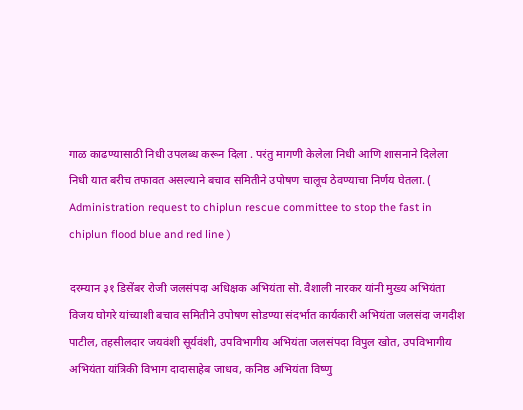गाळ काढण्यासाठी निधी उपलब्ध करून दिला . परंतु मागणी केलेला निधी आणि शासनाने दिलेला निधी यात बरीच तफावत असल्याने बचाव समितीने उपोषण चालूच ठेवण्याचा निर्णय घेतला. ( Administration request to chiplun rescue committee to stop the fast in chiplun flood blue and red line )

दरम्यान ३१ डिसेंबर रोजी जलसंपदा अधिक्षक अभियंता सॊ. वैशाली नारकर यांनी मुख्य अभियंता विजय घोगरे यांच्याशी बचाव समितीने उपोषण सोडण्या संदर्भात कार्यकारी अभियंता जलसंदा जगदीश पाटील, तहसीलदार जयवंशी सूर्यवंशी, उपविभागीय अभियंता जलसंपदा विपुल खोत, उपविभागीय अभियंता यांत्रिकी विभाग दादासाहेब जाधव, कनिष्ठ अभियंता विष्णु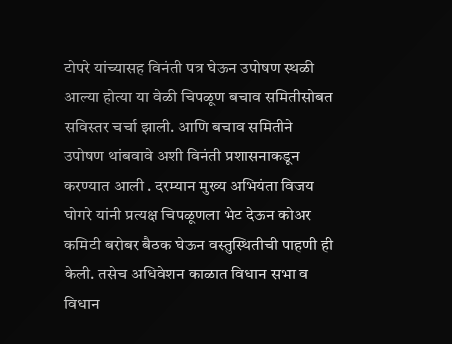टोपरे यांच्यासह विनंती पत्र घेऊन उपोषण स्थळी आल्या होत्या या वेळी चिपळूण बचाव समितीसोबत सविस्तर चर्चा झाली. आणि बचाव समितीने उपोषण थांबवावे अशी विनंती प्रशासनाकडून करण्यात आली . दरम्यान मुख्य अभियंता विजय घोगरे यांनी प्रत्यक्ष चिपळूणला भेट देऊन कोअर कमिटी बरोबर बैठक घेऊन वस्तुस्थितीची पाहणी ही केली. तसेच अधिवेशन काळात विधान सभा व विधान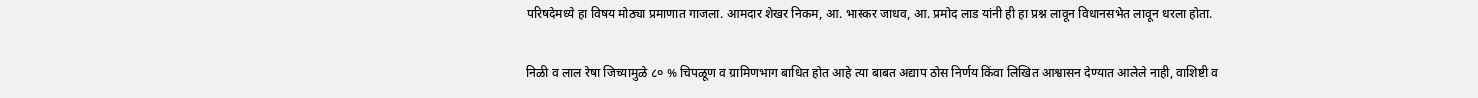परिषदेमध्ये हा विषय मोठ्या प्रमाणात गाजला. आमदार शेखर निकम, आ. भास्कर जाधव, आ. प्रमोद लाड यांनी ही हा प्रश्न लावून विधानसभेत लावून धरला होता.

निळी व लाल रेषा जिच्यामुळे ८० % चिपळूण व ग्रामिणभाग बाधित होत आहे त्या बाबत अद्याप ठोस निर्णय किंवा लिखित आश्वासन देण्यात आलेले नाही, वाशिष्टी व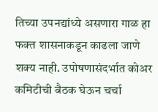तिच्या उपनद्यांध्ये असणारा गाळ हा फक्त शासनाकडून काढला जाणे शक्य नाही. उपोषणासंदर्भात कोअर कमिटीची बैठक घेऊन चर्चा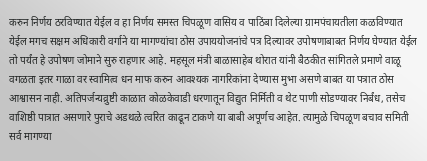करुन निर्णय ठरविण्यात येईल व हा निर्णय समस्त चिपळूण वासिय व पाठिंबा दिलेल्या ग्रामपंचायतीला कळविण्यात येईल मगच सक्षम अधिकारी वर्गाने या मागण्यांचा ठोस उपाययोजनांचे पत्र दिल्यावर उपोषणाबाबत निर्णय घेण्यात येईल तो पर्यंत हे उपोषण जोमाने सुरु राहणार आहे. महसूल मंत्री बाळासाहेब थोरात यांनी बैठकीत सांगितले प्रमाणे वाळू वगळता इतर गाळा वर स्वामित्व धन माफ करुन आवश्यक नागरिकांना देण्यास मुभा असणे बाबत या पत्रात ठोस आश्वासन नाही. अतिपर्जन्यव्रुष्टी काळात कोळकेवाडी धरणातून विद्युत निर्मिती व थेट पाणी सोडण्यावर निर्बंध, तसेच वाशिष्ठी पात्रात असणारे पुराचे अडथळे त्वरित काढून टाकणे या बाबी अपूर्णच आहेत. त्यामुळे चिपळूण बचाव समिती सर्व मागण्या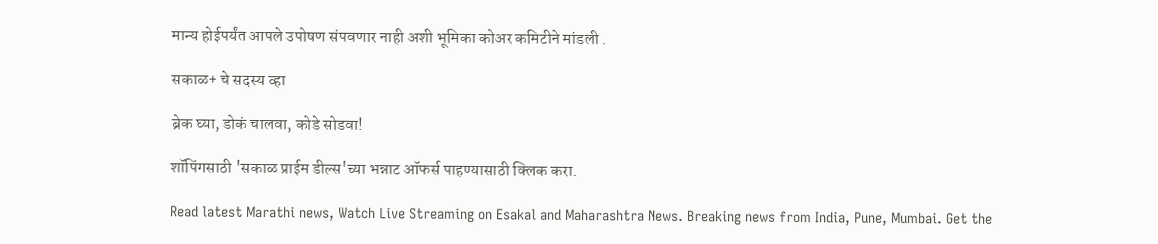मान्य होईपर्यंत आपले उपोषण संपवणार नाही अशी भूमिका कोअर कमिटीने मांडली .

सकाळ+ चे सदस्य व्हा

ब्रेक घ्या, डोकं चालवा, कोडे सोडवा!

शॉपिंगसाठी 'सकाळ प्राईम डील्स'च्या भन्नाट ऑफर्स पाहण्यासाठी क्लिक करा.

Read latest Marathi news, Watch Live Streaming on Esakal and Maharashtra News. Breaking news from India, Pune, Mumbai. Get the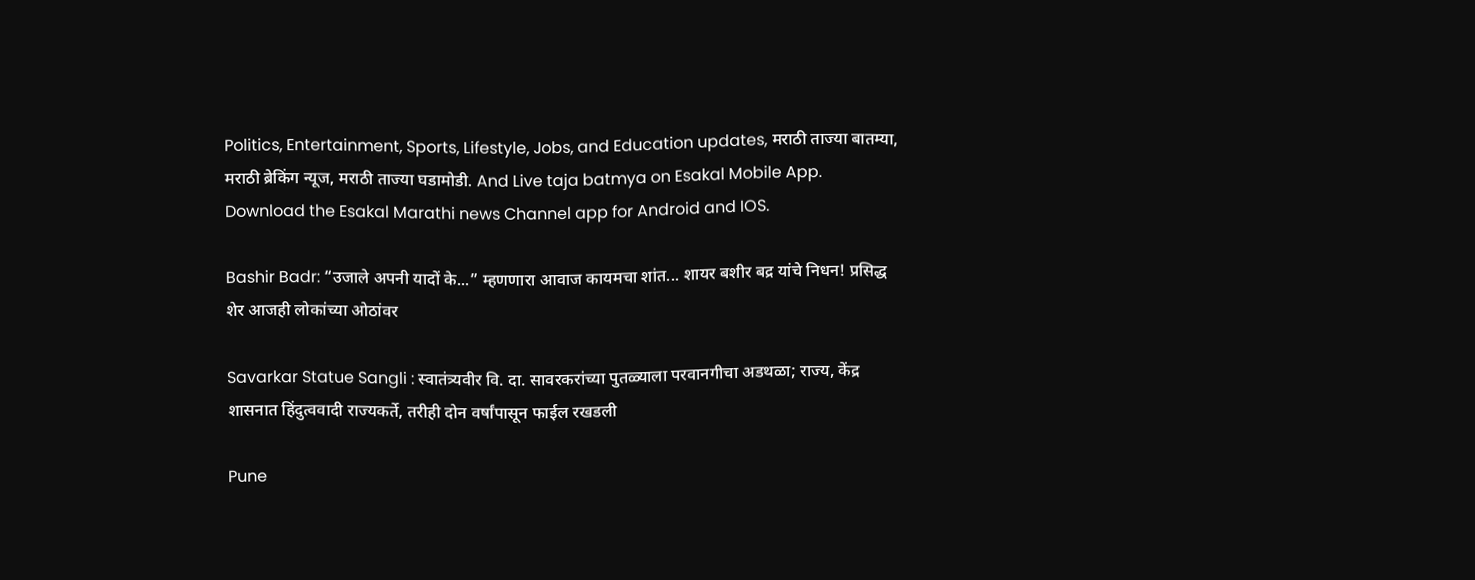Politics, Entertainment, Sports, Lifestyle, Jobs, and Education updates, मराठी ताज्या बातम्या, मराठी ब्रेकिंग न्यूज, मराठी ताज्या घडामोडी. And Live taja batmya on Esakal Mobile App. Download the Esakal Marathi news Channel app for Android and IOS.

Bashir Badr: “उजाले अपनी यादों के...” म्हणणारा आवाज कायमचा शांत... शायर बशीर बद्र यांचे निधन! प्रसिद्ध शेर आजही लोकांच्या ओठांवर

Savarkar Statue Sangli : स्वातंत्र्यवीर वि. दा. सावरकरांच्या पुतळ्याला परवानगीचा अडथळा; राज्य, केंद्र शासनात हिंदुत्ववादी राज्यकर्ते, तरीही दोन वर्षांपासून फाईल रखडली

Pune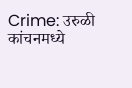Crime: उरुळी कांचनमध्ये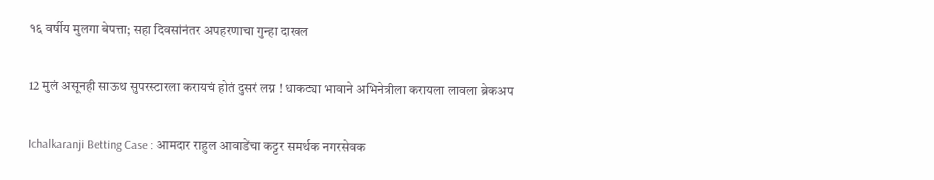१६ वर्षीय मुलगा बेपत्ता; सहा दिवसांनंतर अपहरणाचा गुन्हा दाखल

12 मुलं असूनही साऊथ सुपरस्टारला करायचं होतं दुसरं लग्न ! धाकट्या भावाने अभिनेत्रीला करायला लावला ब्रेकअप

Ichalkaranji Betting Case : आमदार राहुल आवाडेंचा कट्टर समर्थक नगरसेवक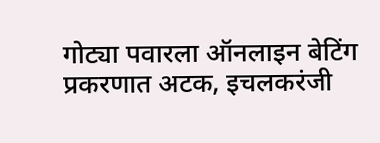गोट्या पवारला ऑनलाइन बेटिंग प्रकरणात अटक, इचलकरंजी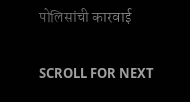पोलिसांची कारवाई

SCROLL FOR NEXT